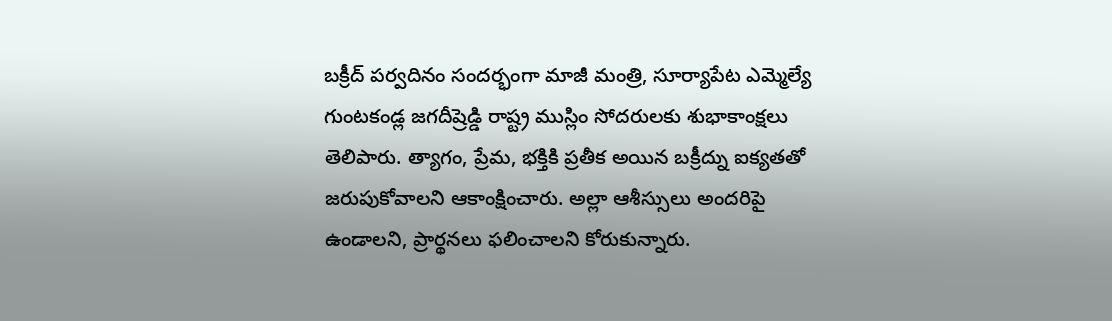బక్రీద్ పర్వదినం సందర్భంగా మాజీ మంత్రి, సూర్యాపేట ఎమ్మెల్యే గుంటకండ్ల జగదీష్రెడ్డి రాష్ట్ర ముస్లిం సోదరులకు శుభాకాంక్షలు తెలిపారు. త్యాగం, ప్రేమ, భక్తికి ప్రతీక అయిన బక్రీద్ను ఐక్యతతో జరుపుకోవాలని ఆకాంక్షించారు. అల్లా ఆశీస్సులు అందరిపై ఉండాలని, ప్రార్థనలు ఫలించాలని కోరుకున్నారు.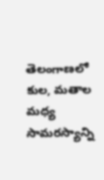తెలంగాణలో కుల, మతాల మధ్య సామరస్యాన్ని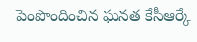పెంపొందించిన ఘనత కేసీఆర్కే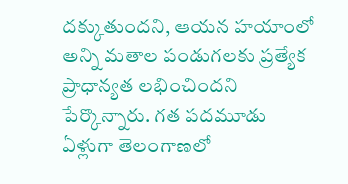దక్కుతుందని, ఆయన హయాంలో అన్ని మతాల పండుగలకు ప్రత్యేక ప్రాధాన్యత లభించిందని పేర్కొన్నారు. గత పదమూడు ఏళ్లుగా తెలంగాణలో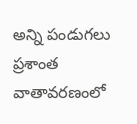అన్ని పండుగలు ప్రశాంత వాతావరణంలో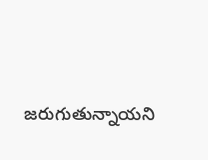జరుగుతున్నాయని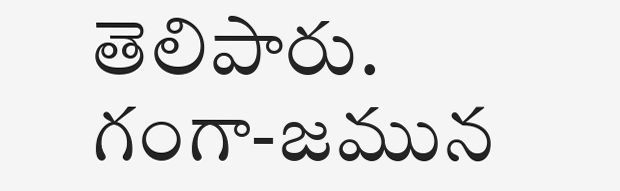తెలిపారు. గంగా-జమున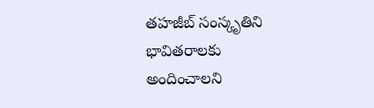తహజీబ్ సంస్కృతిని భావితరాలకు అందించాలని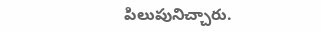పిలుపునిచ్చారు.